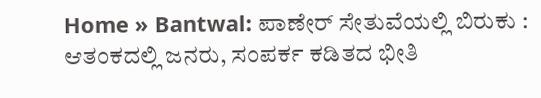Home » Bantwal: ಪಾಣೇರ್ ಸೇತುವೆಯಲ್ಲಿ ಬಿರುಕು : ಆತಂಕದಲ್ಲಿ ಜನರು, ಸಂಪರ್ಕ ಕಡಿತದ ಭೀತಿ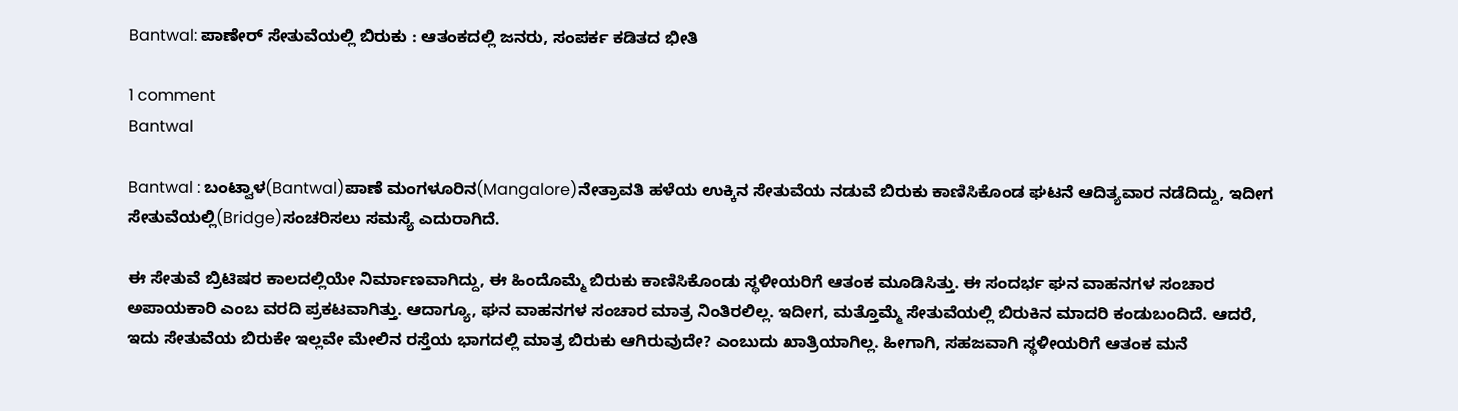Bantwal: ಪಾಣೇರ್ ಸೇತುವೆಯಲ್ಲಿ ಬಿರುಕು : ಆತಂಕದಲ್ಲಿ ಜನರು, ಸಂಪರ್ಕ ಕಡಿತದ ಭೀತಿ

1 comment
Bantwal

Bantwal : ಬಂಟ್ವಾಳ(Bantwal)ಪಾಣೆ ಮಂಗಳೂರಿನ(Mangalore)ನೇತ್ರಾವತಿ ಹಳೆಯ ಉಕ್ಕಿನ ಸೇತುವೆಯ ನಡುವೆ ಬಿರುಕು ಕಾಣಿಸಿಕೊಂಡ ಘಟನೆ ಆದಿತ್ಯವಾರ ನಡೆದಿದ್ದು, ಇದೀಗ ಸೇತುವೆಯಲ್ಲಿ(Bridge)ಸಂಚರಿಸಲು ಸಮಸ್ಯೆ ಎದುರಾಗಿದೆ.

ಈ ಸೇತುವೆ ಬ್ರಿಟಿಷರ ಕಾಲದಲ್ಲಿಯೇ ನಿರ್ಮಾಣವಾಗಿದ್ದು, ಈ ಹಿಂದೊಮ್ಮೆ ಬಿರುಕು ಕಾಣಿಸಿಕೊಂಡು ಸ್ಥಳೀಯರಿಗೆ ಆತಂಕ ಮೂಡಿಸಿತ್ತು. ಈ ಸಂದರ್ಭ ಘನ ವಾಹನಗಳ ಸಂಚಾರ ಅಪಾಯಕಾರಿ ಎಂಬ ವರದಿ ಪ್ರಕಟವಾಗಿತ್ತು. ಆದಾಗ್ಯೂ, ಘನ ವಾಹನಗಳ ಸಂಚಾರ ಮಾತ್ರ ನಿಂತಿರಲಿಲ್ಲ. ಇದೀಗ, ಮತ್ತೊಮ್ಮೆ ಸೇತುವೆಯಲ್ಲಿ ಬಿರುಕಿನ ಮಾದರಿ ಕಂಡುಬಂದಿದೆ. ಆದರೆ, ಇದು ಸೇತುವೆಯ ಬಿರುಕೇ ಇಲ್ಲವೇ ಮೇಲಿನ ರಸ್ತೆಯ ಭಾಗದಲ್ಲಿ ಮಾತ್ರ ಬಿರುಕು ಆಗಿರುವುದೇ? ಎಂಬುದು ಖಾತ್ರಿಯಾಗಿಲ್ಲ. ಹೀಗಾಗಿ, ಸಹಜವಾಗಿ ಸ್ಥಳೀಯರಿಗೆ ಆತಂಕ ಮನೆ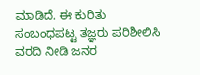ಮಾಡಿದೆ. ಈ ಕುರಿತು ಸಂಬಂಧಪಟ್ಟ ತಜ್ಞರು ಪರಿಶೀಲಿಸಿ ವರದಿ ನೀಡಿ ಜನರ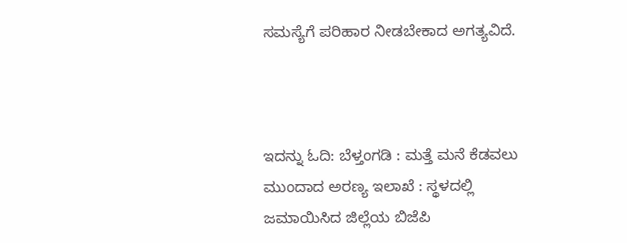ಸಮಸ್ಯೆಗೆ ಪರಿಹಾರ ನೀಡಬೇಕಾದ ಅಗತ್ಯವಿದೆ.



ಇದನ್ನು ಓದಿ: ಬೆಳ್ತಂಗಡಿ : ಮತ್ತೆ ಮನೆ ಕೆಡವಲು ಮುಂದಾದ ಅರಣ್ಯ ಇಲಾಖೆ : ಸ್ಥಳದಲ್ಲಿ ಜಮಾಯಿಸಿದ ಜಿಲ್ಲೆಯ ಬಿಜೆಪಿ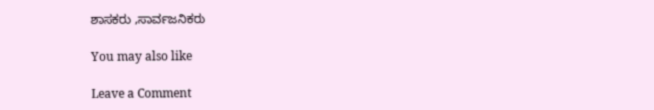ಶಾಸಕರು ,ಸಾರ್ವಜನಿಕರು

You may also like

Leave a Comment